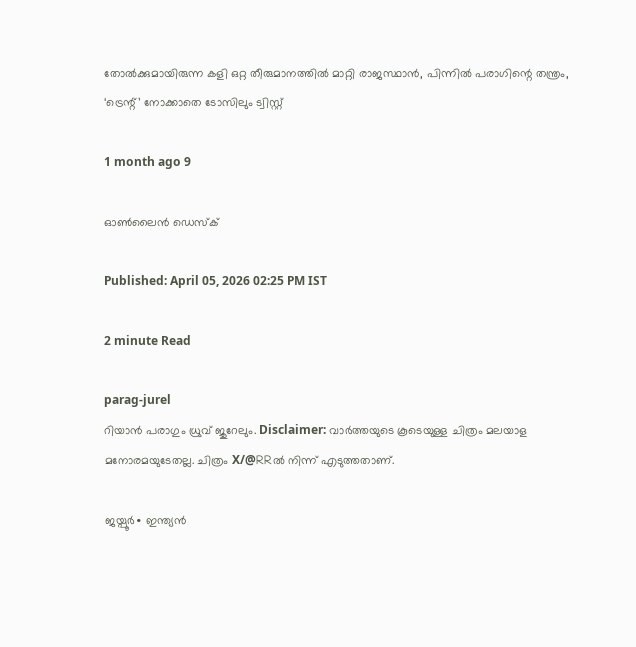തോൽക്കുമായിരുന്ന കളി ഒറ്റ തീരുമാനത്തിൽ മാറ്റി രാജസ്ഥാൻ, പിന്നിൽ പരാഗിന്റെ തന്ത്രം, ‘ട്രെന്റ്’ നോക്കാതെ ടോസിലും ട്വിസ്റ്റ്

1 month ago 9

ഓൺലൈൻ ഡെസ്ക്

Published: April 05, 2026 02:25 PM IST

2 minute Read

parag-jurel
റിയാൻ പരാഗും ധ്രുവ് ജുറേലും. Disclaimer: വാർത്തയു‍ടെ കൂടെയുള്ള ചിത്രം മലയാള മനോരമയുടേതല്ല. ചിത്രം X/@RRൽ നിന്ന് എടുത്തതാണ്.

ജയ്പൂർ∙ ഇന്ത്യൻ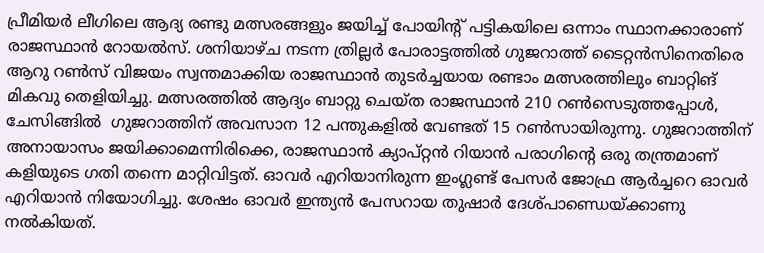പ്രീമിയർ ലീഗിലെ ആദ്യ രണ്ടു മത്സരങ്ങളും ജയിച്ച് പോയിന്റ് പട്ടികയിലെ ഒന്നാം സ്ഥാനക്കാരാണ് രാജസ്ഥാൻ റോയൽസ്. ശനിയാഴ്ച നടന്ന ത്രില്ലർ‍ പോരാട്ടത്തിൽ ഗുജറാത്ത് ടൈറ്റൻസിനെതിരെ ആറു റൺസ് വിജയം സ്വന്തമാക്കിയ രാജസ്ഥാൻ തുടർച്ചയായ രണ്ടാം മത്സരത്തിലും ബാറ്റിങ് മികവു തെളിയിച്ചു. മത്സരത്തിൽ ആദ്യം ബാറ്റു ചെയ്ത രാജസ്ഥാൻ 210 റൺസെടുത്തപ്പോൾ, ചേസിങ്ങില്‍  ഗുജറാത്തിന് അവസാന 12 പന്തുകളിൽ വേണ്ടത് 15 റൺസായിരുന്നു. ഗുജറാത്തിന് അനായാസം ജയിക്കാമെന്നിരിക്കെ, രാജസ്ഥാൻ ക്യാപ്റ്റൻ റിയാൻ പരാഗിന്റെ ഒരു തന്ത്രമാണ് കളിയുടെ ഗതി തന്നെ മാറ്റിവിട്ടത്. ഓവർ എറിയാനിരുന്ന ഇംഗ്ലണ്ട് പേസർ ജോഫ്ര ആർച്ചറെ ഓവർ എറിയാൻ നിയോഗിച്ചു. ശേഷം ഓവർ ഇന്ത്യൻ പേസറായ തുഷാർ ദേശ്പാണ്ഡെയ്ക്കാണു നൽകിയത്.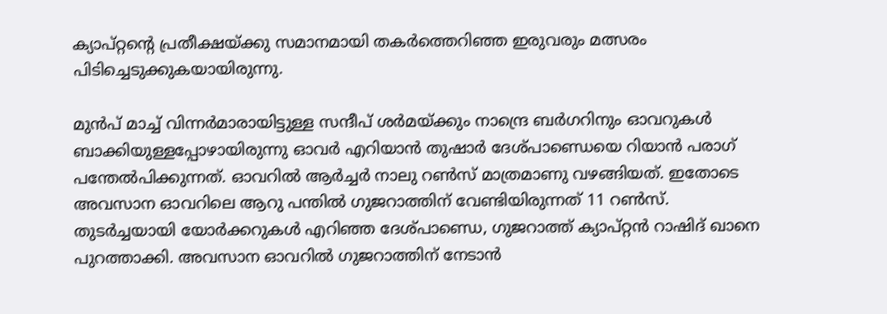ക്യാപ്റ്റന്റെ പ്രതീക്ഷയ്ക്കു സമാനമായി തകർത്തെറിഞ്ഞ ഇരുവരും മത്സരം പിടിച്ചെടുക്കുകയായിരുന്നു.

മുൻപ് മാച്ച് വിന്നർമാരായിട്ടുള്ള സന്ദീപ് ശർമയ്ക്കും നാന്ദ്രെ ബർഗറിനും ഓവറുകൾ ബാക്കിയുള്ളപ്പോഴായിരുന്നു ഓവർ എറിയാൻ തുഷാർ ദേശ്പാണ്ഡെയെ റിയാൻ പരാഗ് പന്തേൽപിക്കുന്നത്. ഓവറിൽ ആർച്ചർ നാലു റൺസ് മാത്രമാണു വഴങ്ങിയത്. ഇതോടെ അവസാന ഓവറിലെ ആറു പന്തിൽ ഗുജറാത്തിന് വേണ്ടിയിരുന്നത് 11 റൺസ്. തുടർച്ചയായി യോർക്കറുകൾ എറിഞ്ഞ ദേശ്പാണ്ഡെ, ഗുജറാത്ത് ക്യാപ്റ്റൻ‍ റാഷിദ് ഖാനെ പുറത്താക്കി. അവസാന ഓവറിൽ ഗുജറാത്തിന് നേടാൻ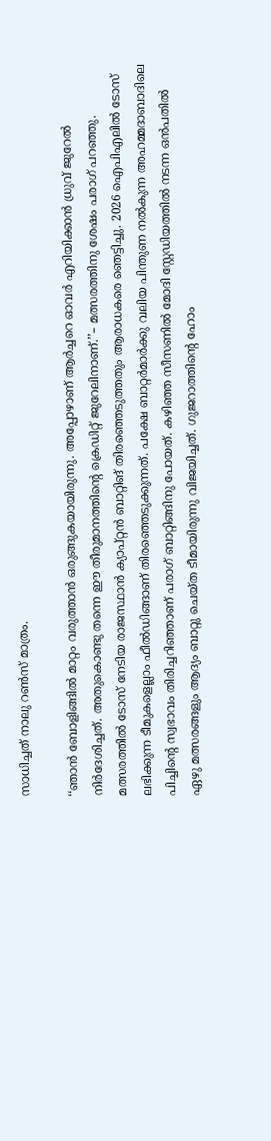സാധിച്ചത് നാലു റൺ‍സ് മാത്രം.

‘‘ഞാന്‍ ബോളിങ്ങിൽ മാറ്റം വരുത്താൻ ഒരുങ്ങുകയായിരുന്നു. അപ്പോഴാണ് ആർച്ചറെ ഓവർ എറിയിക്കാൻ ധ്രുവ് ജുറേൽ നിർദേശിച്ചത്. അതുകൊണ്ടു തന്നെ ഈ തീരുമാനത്തിന്റെ ക്രെഡിറ്റ് ജുറേലിനാണ്.’’– മത്സരത്തിനു ശേഷം പരാഗ് പറഞ്ഞു. മത്സരത്തിൽ ടോസ് നേടിയ രാജസ്ഥാൻ ക്യാപ്റ്റൻ ബാറ്റിങ് തിരഞ്ഞെടുത്തതും ആരാധകരെ ഞെട്ടിച്ചു. 2026 ഐപിഎലിൽ ടോസ് ലഭിക്കുന്ന ടീമുകളെല്ലാം ഫീൽഡിങ്ങാണ് തിരഞ്ഞെടുക്കുന്നത്. പക്ഷേ ബാറ്റർമാർക്കു വലിയ പിന്തുണ നൽകുന്ന അഹമ്മദാബാദിലെ പിച്ചിന്റെ സ്വഭാവം തിരിച്ചറിഞ്ഞാണ് പരാഗ് ബാറ്റിങ്ങിനു പോയത്. കഴിഞ്ഞ സീസണിൽ മോദി സ്റ്റേഡിയത്തിൽ നടന്ന ഒന്‍പതിൽ ഏഴു മത്സരങ്ങളും ആദ്യം ബാറ്റു ചെയ്ത ടീമായിരുന്നു വിജയിച്ചത്. ഗുജറാത്തിന്റെ ഹോം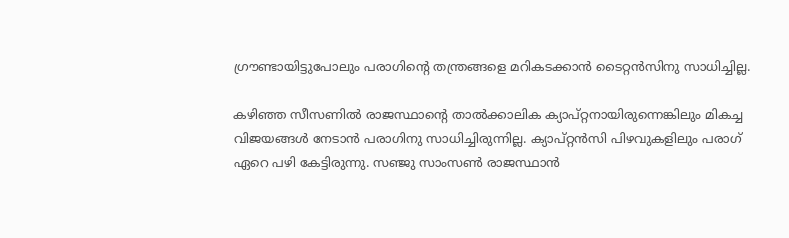ഗ്രൗണ്ടായിട്ടുപോലും പരാഗിന്റെ തന്ത്രങ്ങളെ മറികടക്കാൻ ടൈറ്റൻസിനു സാധിച്ചില്ല.

കഴിഞ്ഞ സീസണിൽ രാജസ്ഥാന്റെ താൽക്കാലിക ക്യാപ്റ്റനായിരുന്നെങ്കിലും മികച്ച വിജയങ്ങൾ നേടാന്‍ പരാഗിനു സാധിച്ചിരുന്നില്ല. ക്യാപ്റ്റൻസി പിഴവുകളിലും പരാഗ് ഏറെ പഴി കേട്ടിരുന്നു. സഞ്ജു സാംസണ്‍ രാജസ്ഥാൻ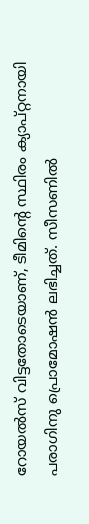റോയൽസ് വിട്ടതോടെയാണ്, ടീമിന്റെ സ്ഥിരം ക്യാപ്റ്റനായി പരാഗിനു പ്രൊമോഷൻ ലഭിച്ചത്. സീസണിൽ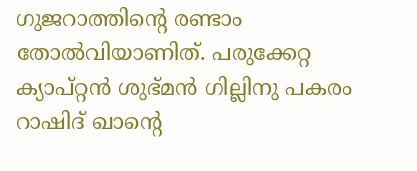ഗുജറാത്തിന്റെ രണ്ടാം തോൽവിയാണിത്. പരുക്കേറ്റ ക്യാപ്റ്റൻ ശുഭ്മൻ ഗില്ലിനു പകരം റാഷിദ് ഖാന്റെ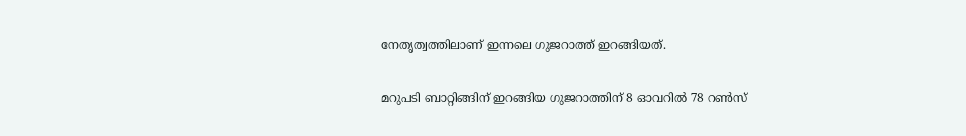നേതൃത്വത്തിലാണ് ഇന്നലെ ഗുജറാത്ത് ഇറങ്ങിയത്.

മറുപടി ബാറ്റിങ്ങിന് ഇറങ്ങിയ ഗുജറാത്തിന് 8 ഓവറിൽ 78 റൺസ്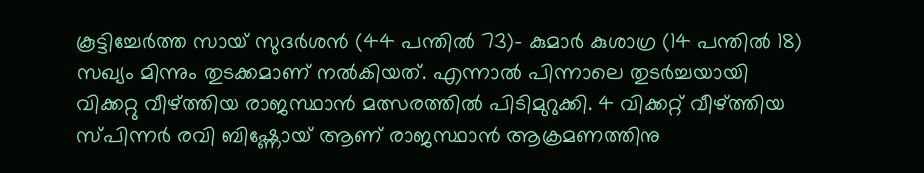കൂട്ടിച്ചേർത്ത സായ് സുദർശൻ (44 പന്തിൽ 73)– കുമാർ കുശാഗ്ര (14 പന്തിൽ 18) സഖ്യം മിന്നും തുടക്കമാണ് നൽകിയത്. എന്നാൽ പിന്നാലെ തുടർച്ചയായി വിക്കറ്റു വീഴ്ത്തിയ രാജസ്ഥാൻ മത്സരത്തിൽ പിടിമുറുക്കി. 4 വിക്കറ്റ് വീഴ്ത്തിയ സ്പിന്നർ രവി ബിഷ്ണോയ് ആണ് രാജസ്ഥാൻ ആക്രമണത്തിനു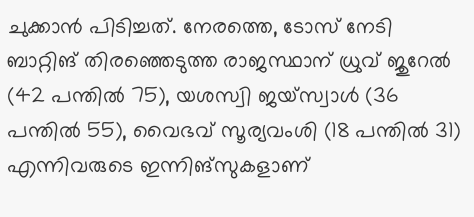ചുക്കാൻ പിടിച്ചത്. നേരത്തെ, ടോസ് നേടി ബാറ്റിങ് തിരഞ്ഞെടുത്ത രാജസ്ഥാന് ധ്രുവ് ജുറേൽ (42 പന്തിൽ 75), യശസ്വി ജയ്സ്വാൾ (36 പന്തിൽ 55), വൈഭവ് സൂര്യവംശി (18 പന്തിൽ 31) എന്നിവരുടെ ഇന്നിങ്സുകളാണ്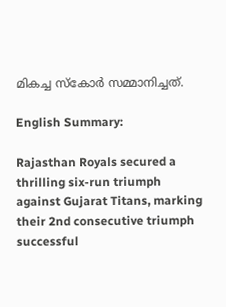മികച്ച സ്കോർ സമ്മാനിച്ചത്.

English Summary:

Rajasthan Royals secured a thrilling six-run triumph against Gujarat Titans, marking their 2nd consecutive triumph successful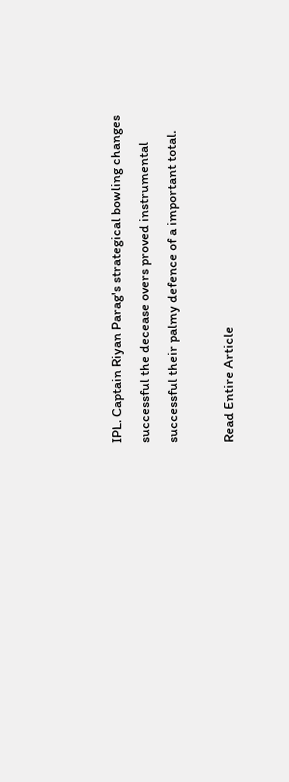IPL. Captain Riyan Parag's strategical bowling changes successful the decease overs proved instrumental successful their palmy defence of a important total.

Read Entire Article